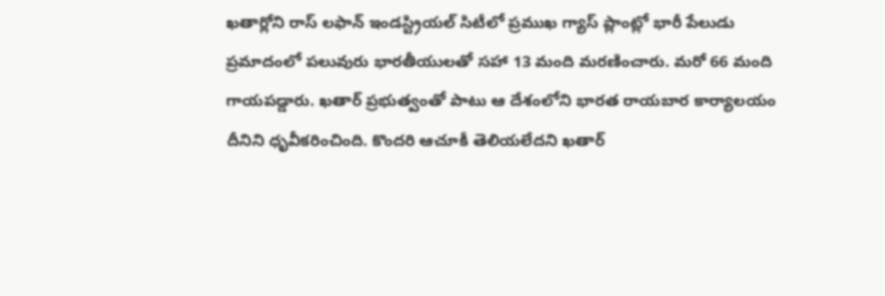ఖతార్లోని రాస్ లఫాన్ ఇండస్ట్రియల్ సిటీలో ప్రముఖ గ్యాస్ ప్లాంట్లో భారీ పేలుడు ప్రమాదంలో పలువురు భారతీయులతో సహా 13 మంది మరణించారు. మరో 66 మంది గాయపడ్డారు. ఖతార్ ప్రభుత్వంతో పాటు ఆ దేశంలోని భారత రాయబార కార్యాలయం దీనిని ధృవీకరించింది. కొందరి ఆచూకీ తెలియలేదని ఖతార్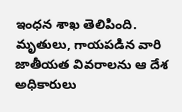ఇంధన శాఖ తెలిపింది. మృతులు, గాయపడిన వారి జాతీయత వివరాలను ఆ దేశ అధికారులు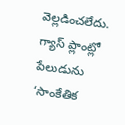వెల్లడించలేదు. గ్యాస్ ప్లాంట్లో పేలుడును ‘సాంకేతిక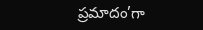ప్రమాదం’గా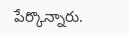పేర్కొన్నారు.